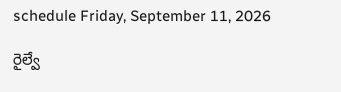schedule Friday, September 11, 2026

రైల్వే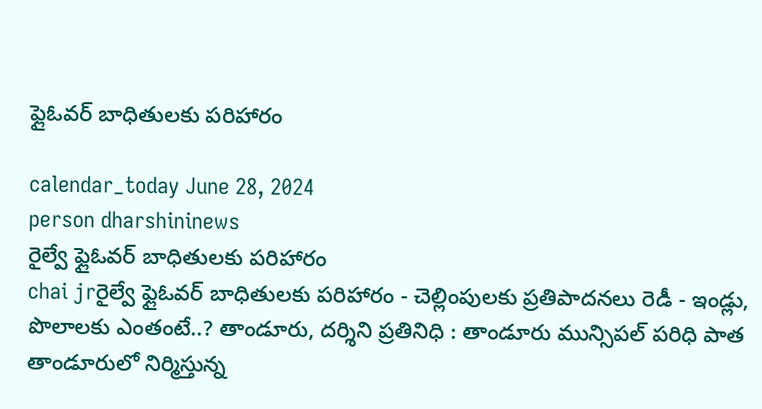ఫ్లైఓవర్‌ బాధితులకు పరిహారం

calendar_today June 28, 2024
person dharshininews
రైల్వే ఫ్లైఓవర్‌ బాధితులకు పరిహారం
chai jrరైల్వే ఫ్లైఓవర్‌ బాధితులకు పరిహారం - చెల్లింపులకు ప్రతిపాదనలు రెడీ - ఇండ్లు, పొలాలకు ఎంతంటే..? తాండూరు, దర్శిని ప్రతినిధి : తాండూరు మున్సిపల్ పరిధి పాత తాండూరులో నిర్మిస్తున్న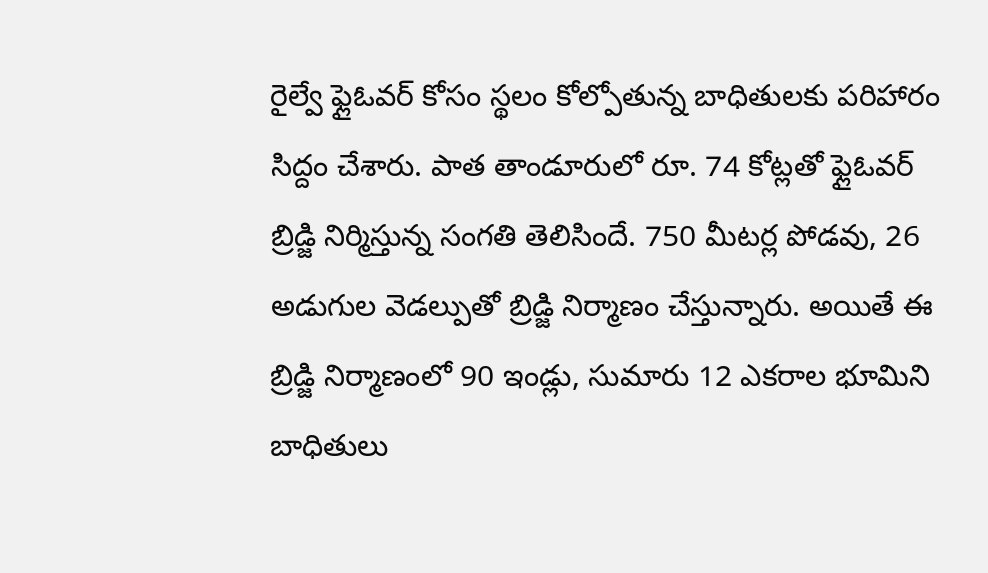రైల్వే ఫ్లైఓవర్‌ కోసం స్థలం కోల్పోతున్న బాధితులకు పరిహారం సిద్దం చేశారు. పాత తాండూరులో రూ. 74 కోట్లతో ఫ్లైఓవర్ బ్రిడ్జి నిర్మిస్తున్న సంగతి తెలిసిందే. 750 మీటర్ల పోడవు, 26 అడుగుల వెడల్పుతో బ్రిడ్జి నిర్మాణం చేస్తున్నారు. అయితే ఈ బ్రిడ్జి నిర్మాణంలో 90 ఇండ్లు, సుమారు 12 ఎకరాల భూమిని బాధితులు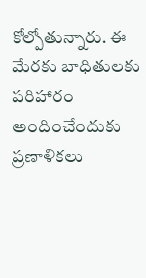కోల్పోతున్నారు. ఈ మేరకు బాధితులకు పరిహారం అందించేందుకు ప్రణాళికలు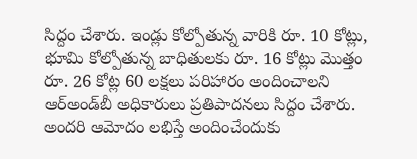సిద్దం చేశారు. ఇండ్లు కోల్పోతున్న వారికి రూ. 10 కోట్లు, భూమి కోల్పోతున్న బాధితులకు రూ. 16 కోట్లు మొత్తం రూ. 26 కోట్ల 60 లక్షలు పరిహారం అందించాలని ఆర్అండ్‌బీ అధికారులు ప్రతిపాదనలు సిద్దం చేశారు. అందరి ఆమోదం లభిస్తే అందించేందుకు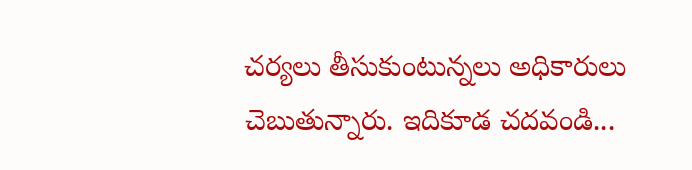చర్యలు తీసుకుంటున్నలు అధికారులు చెబుతున్నారు. ఇదికూడ చదవండి...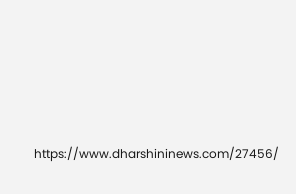https://www.dharshininews.com/27456/